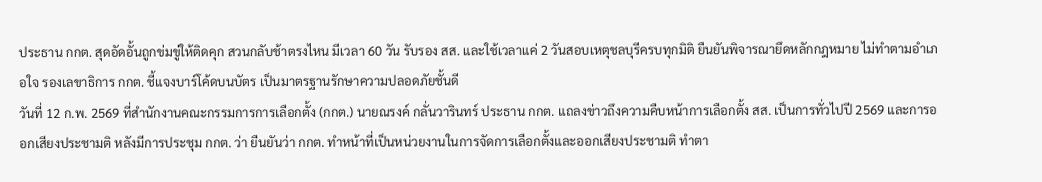ประธาน กกต. สุดอัดอั้นถูกข่มขู่ให้ติดคุก สวนกลับช้าตรงไหน มีเวลา 60 วัน รับรอง สส. และใช้เวลาแค่ 2 วันสอบเหตุชลบุรีครบทุกมิติ ยืนยันพิจารณายึดหลักกฎหมาย ไม่ทำตามอำเภอใจ รองเลขาธิการ กกต. ชี้แจงบาร์โค้ดบนบัตร เป็นมาตรฐานรักษาความปลอดภัยชั้นดี
วันที่ 12 ก.พ. 2569 ที่สำนักงานคณะกรรมการการเลือกตั้ง (กกต.) นายณรงค์ กลั่นวารินทร์ ประธาน กกต. แถลงข่าวถึงความคืบหน้าการเลือกตั้ง สส. เป็นการทั่วไปปี 2569 และการออกเสียงประชามติ หลังมีการประชุม กกต. ว่า ยืนยันว่า กกต. ทำหน้าที่เป็นหน่วยงานในการจัดการเลือกตั้งและออกเสียงประชามติ ทำตา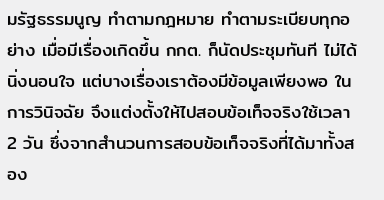มรัฐธรรมนูญ ทำตามกฎหมาย ทำตามระเบียบทุกอย่าง เมื่อมีเรื่องเกิดขึ้น กกต. ก็นัดประชุมทันที ไม่ได้นิ่งนอนใจ แต่บางเรื่องเราต้องมีข้อมูลเพียงพอ ในการวินิจฉัย จึงแต่งตั้งให้ไปสอบข้อเท็จจริงใช้เวลา 2 วัน ซึ่งจากสำนวนการสอบข้อเท็จจริงที่ได้มาทั้งสอง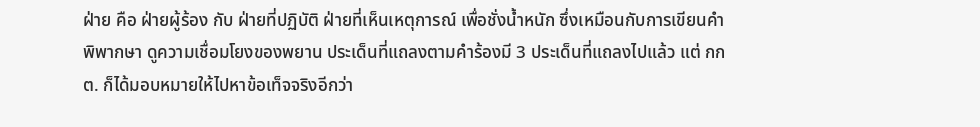ฝ่าย คือ ฝ่ายผู้ร้อง กับ ฝ่ายที่ปฏิบัติ ฝ่ายที่เห็นเหตุการณ์ เพื่อชั่งน้ำหนัก ซึ่งเหมือนกับการเขียนคำพิพากษา ดูความเชื่อมโยงของพยาน ประเด็นที่แถลงตามคำร้องมี 3 ประเด็นที่แถลงไปแล้ว แต่ กกต. ก็ได้มอบหมายให้ไปหาข้อเท็จจริงอีกว่า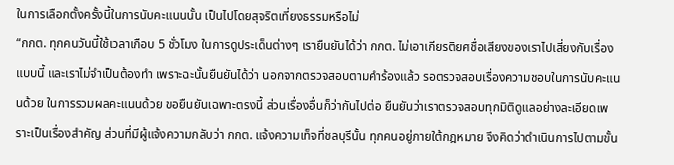ในการเลือกตั้งครั้งนี้ในการนับคะแนนนั้น เป็นไปโดยสุจริตเที่ยงธรรมหรือไม่
“กกต. ทุกคนวันนี้ใช้เวลาเกือบ 5 ชั่วโมง ในการดูประเด็นต่างๆ เรายืนยันได้ว่า กกต. ไม่เอาเกียรติยศชื่อเสียงของเราไปเสี่ยงกับเรื่องแบบนี้ และเราไม่จำเป็นต้องทำ เพราะฉะนั้นยืนยันได้ว่า นอกจากตรวจสอบตามคำร้องแล้ว รอตรวจสอบเรื่องความชอบในการนับคะแนนด้วย ในการรวมผลคะแนนด้วย ขอยืนยันเฉพาะตรงนี้ ส่วนเรื่องอื่นก็ว่ากันไปต่อ ยืนยันว่าเราตรวจสอบทุกมิติดูแลอย่างละเอียดเพราะเป็นเรื่องสำคัญ ส่วนที่มีผู้แจ้งความกลับว่า กกต. แจ้งความเท็จที่ชลบุรีนั้น ทุกคนอยู่ภายใต้กฎหมาย จึงคิดว่าดำเนินการไปตามขั้น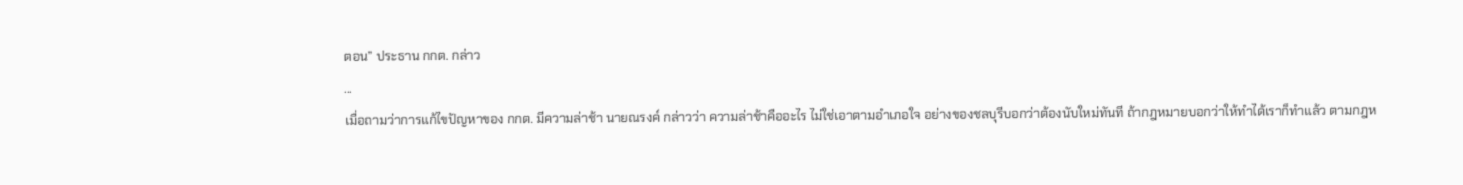ตอน” ประธาน กกต. กล่าว
...
เมื่อถามว่าการแก้ไขปัญหาของ กกต. มีความล่าช้า นายณรงค์ กล่าวว่า ความล่าช้าคืออะไร ไม่ใช่เอาตามอำเภอใจ อย่างของชลบุรีบอกว่าต้องนับใหม่ทันที ถ้ากฎหมายบอกว่าให้ทำได้เราก็ทำแล้ว ตามกฎห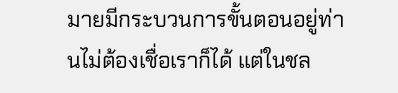มายมีกระบวนการขั้นตอนอยู่ท่านไม่ต้องเชื่อเราก็ได้ แต่ในชล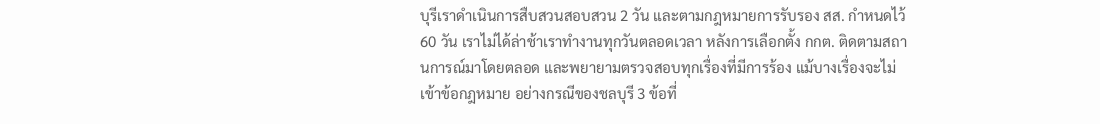บุรีเราดำเนินการสืบสวนสอบสวน 2 วัน และตามกฎหมายการรับรอง สส. กำหนดไว้ 60 วัน เราไม่ได้ล่าช้าเราทำงานทุกวันตลอดเวลา หลังการเลือกตั้ง กกต. ติดตามสถานการณ์มาโดยตลอด และพยายามตรวจสอบทุกเรื่องที่มีการร้อง แม้บางเรื่องจะไม่เข้าข้อกฎหมาย อย่างกรณีของชลบุรี 3 ข้อที่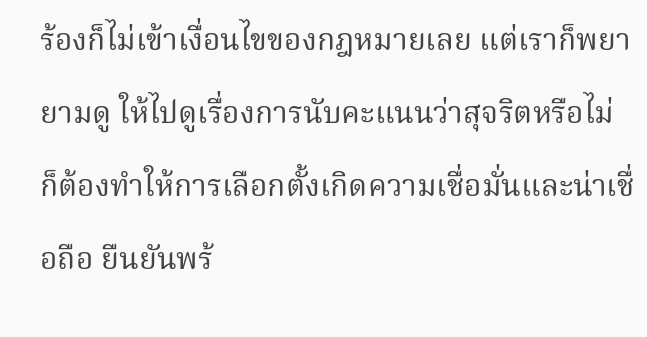ร้องก็ไม่เข้าเงื่อนไขของกฎหมายเลย แต่เราก็พยายามดู ให้ไปดูเรื่องการนับคะแนนว่าสุจริตหรือไม่ ก็ต้องทำให้การเลือกตั้งเกิดความเชื่อมั่นและน่าเชื่อถือ ยืนยันพร้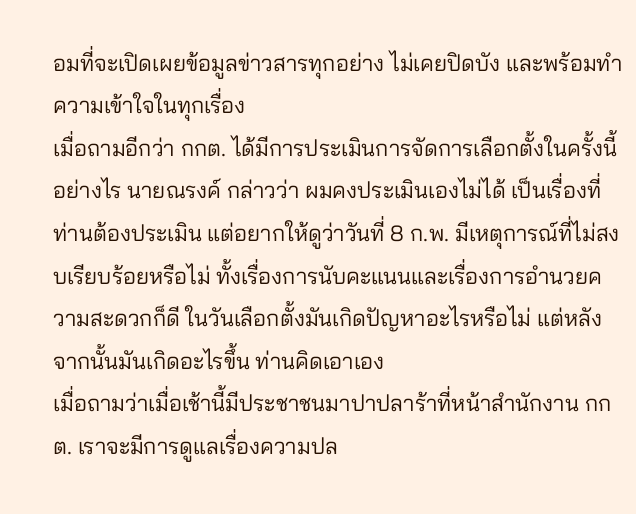อมที่จะเปิดเผยข้อมูลข่าวสารทุกอย่าง ไม่เคยปิดบัง และพร้อมทำความเข้าใจในทุกเรื่อง
เมื่อถามอีกว่า กกต. ได้มีการประเมินการจัดการเลือกตั้งในครั้งนี้อย่างไร นายณรงค์ กล่าวว่า ผมคงประเมินเองไม่ได้ เป็นเรื่องที่ท่านต้องประเมิน แต่อยากให้ดูว่าวันที่ 8 ก.พ. มีเหตุการณ์ที่ไม่สงบเรียบร้อยหรือไม่ ทั้งเรื่องการนับคะแนนและเรื่องการอำนวยความสะดวกก็ดี ในวันเลือกตั้งมันเกิดปัญหาอะไรหรือไม่ แต่หลังจากนั้นมันเกิดอะไรขึ้น ท่านคิดเอาเอง
เมื่อถามว่าเมื่อเช้านี้มีประชาชนมาปาปลาร้าที่หน้าสำนักงาน กกต. เราจะมีการดูแลเรื่องความปล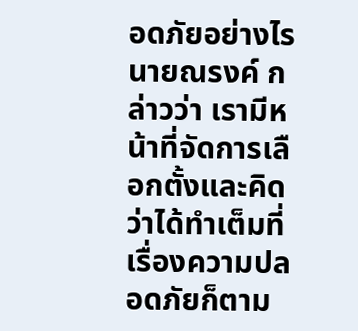อดภัยอย่างไร นายณรงค์ กล่าวว่า เรามีหน้าที่จัดการเลือกตั้งและคิดว่าได้ทำเต็มที่เรื่องความปลอดภัยก็ตาม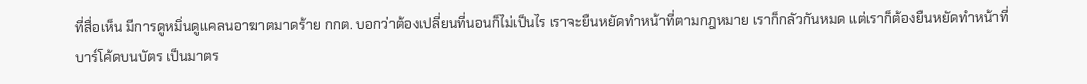ที่สื่อเห็น มีการดูหมิ่นดูแคลนอาฆาตมาดร้าย กกต. บอกว่าต้องเปลี่ยนที่นอนก็ไม่เป็นไร เราจะยืนหยัดทำหน้าที่ตามกฎหมาย เราก็กลัวกันหมด แต่เราก็ต้องยืนหยัดทำหน้าที่
บาร์โค้ดบนบัตร เป็นมาตร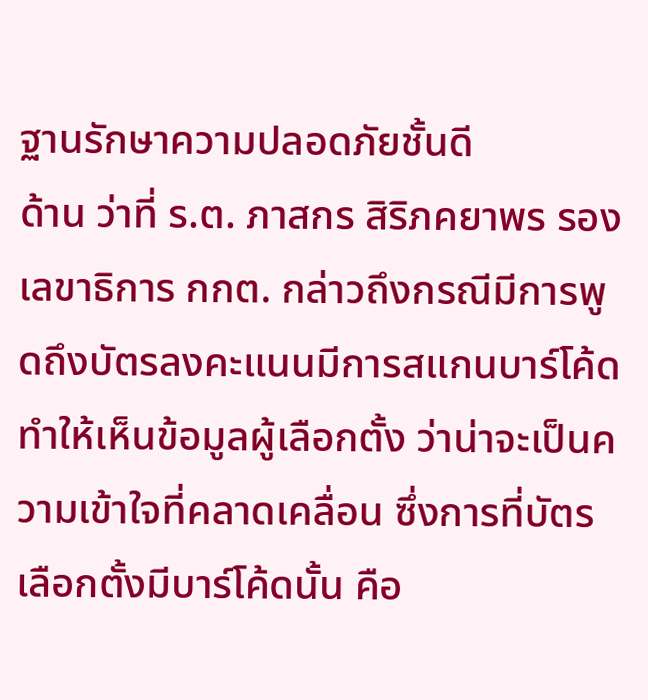ฐานรักษาความปลอดภัยชั้นดี
ด้าน ว่าที่ ร.ต. ภาสกร สิริภคยาพร รองเลขาธิการ กกต. กล่าวถึงกรณีมีการพูดถึงบัตรลงคะแนนมีการสแกนบาร์โค้ดทำให้เห็นข้อมูลผู้เลือกตั้ง ว่าน่าจะเป็นความเข้าใจที่คลาดเคลื่อน ซึ่งการที่บัตรเลือกตั้งมีบาร์โค้ดนั้น คือ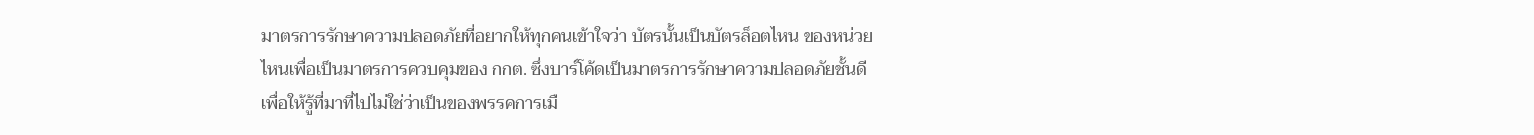มาตรการรักษาความปลอดภัยที่อยากให้ทุกคนเข้าใจว่า บัตรนั้นเป็นบัตรล็อตไหน ของหน่วยไหนเพื่อเป็นมาตรการควบคุมของ กกต. ซึ่งบาร์โค้ดเป็นมาตรการรักษาความปลอดภัยชั้นดี เพื่อให้รู้ที่มาที่ไปไม่ใช่ว่าเป็นของพรรคการเมื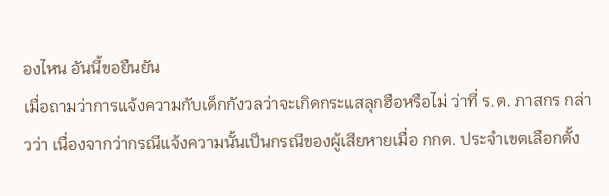องไหน อันนี้ขอยืนยัน
เมื่อถามว่าการแจ้งความกับเด็กกังวลว่าจะเกิดกระแสลุกฮือหรือไม่ ว่าที่ ร.ต. ภาสกร กล่าวว่า เนื่องจากว่ากรณีแจ้งความนั้นเป็นกรณีของผู้เสียหายเมื่อ กกต. ประจำเขตเลือกตั้ง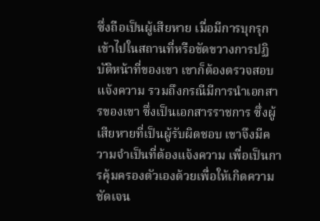ซึ่งถือเป็นผู้เสียหาย เมื่อมีการบุกรุกเข้าไปในสถานที่หรือขัดขวางการปฏิบัติหน้าที่ของเขา เขาก็ต้องตรวจสอบแจ้งความ รวมถึงกรณีมีการนำเอกสารของเขา ซึ่งเป็นเอกสารราชการ ซึ่งผู้เสียหายที่เป็นผู้รับผิดชอบ เขาจึงมีความจำเป็นที่ต้องแจ้งความ เพื่อเป็นการคุ้มครองตัวเองด้วยเพื่อให้เกิดความชัดเจน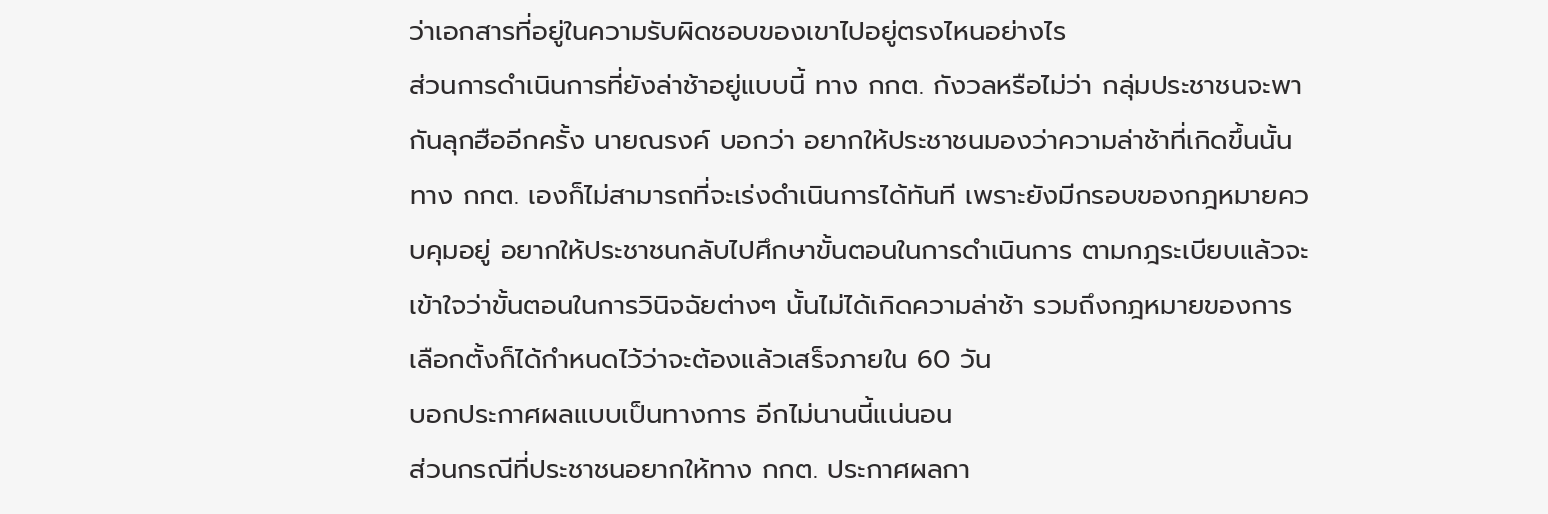ว่าเอกสารที่อยู่ในความรับผิดชอบของเขาไปอยู่ตรงไหนอย่างไร
ส่วนการดำเนินการที่ยังล่าช้าอยู่แบบนี้ ทาง กกต. กังวลหรือไม่ว่า กลุ่มประชาชนจะพากันลุกฮืออีกครั้ง นายณรงค์ บอกว่า อยากให้ประชาชนมองว่าความล่าช้าที่เกิดขึ้นนั้น ทาง กกต. เองก็ไม่สามารถที่จะเร่งดำเนินการได้ทันที เพราะยังมีกรอบของกฎหมายควบคุมอยู่ อยากให้ประชาชนกลับไปศึกษาขั้นตอนในการดำเนินการ ตามกฎระเบียบแล้วจะเข้าใจว่าขั้นตอนในการวินิจฉัยต่างๆ นั้นไม่ได้เกิดความล่าช้า รวมถึงกฎหมายของการเลือกตั้งก็ได้กำหนดไว้ว่าจะต้องแล้วเสร็จภายใน 60 วัน
บอกประกาศผลแบบเป็นทางการ อีกไม่นานนี้แน่นอน
ส่วนกรณีที่ประชาชนอยากให้ทาง กกต. ประกาศผลกา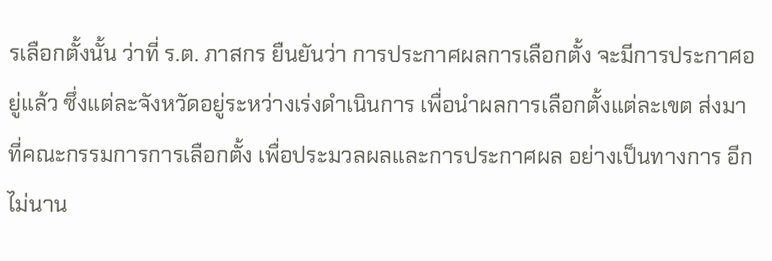รเลือกตั้งนั้น ว่าที่ ร.ต. ภาสกร ยืนยันว่า การประกาศผลการเลือกตั้ง จะมีการประกาศอยู่แล้ว ซึ่งแต่ละจังหวัดอยู่ระหว่างเร่งดำเนินการ เพื่อนำผลการเลือกตั้งแต่ละเขต ส่งมาที่คณะกรรมการการเลือกตั้ง เพื่อประมวลผลและการประกาศผล อย่างเป็นทางการ อีกไม่นาน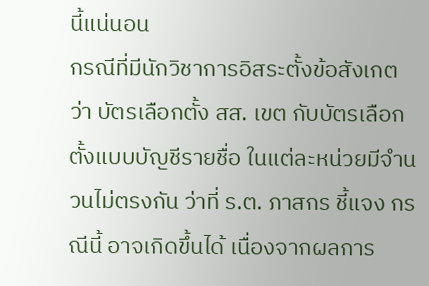นี้แน่นอน
กรณีที่มีนักวิชาการอิสระตั้งข้อสังเกตว่า บัตรเลือกตั้ง สส. เขต กับบัตรเลือกตั้งแบบบัญชีรายชื่อ ในแต่ละหน่วยมีจำนวนไม่ตรงกัน ว่าที่ ร.ต. ภาสกร ชี้แจง กรณีนี้ อาจเกิดขึ้นได้ เนื่องจากผลการ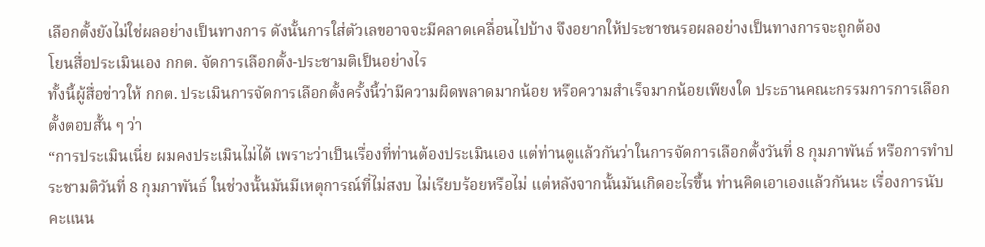เลือกตั้งยังไม่ใช่ผลอย่างเป็นทางการ ดังนั้นการใส่ตัวเลขอาจจะมีคลาดเคลื่อนไปบ้าง จึงอยากให้ประชาชนรอผลอย่างเป็นทางการจะถูกต้อง
โยนสื่อประเมินเอง กกต. จัดการเลือกตั้ง-ประชามติเป็นอย่างไร
ทั้งนี้ผู้สื่อข่าวให้ กกต. ประเมินการจัดการเลือกตั้งครั้งนี้ว่ามีความผิดพลาดมากน้อย หรือความสำเร็จมากน้อยเพียงใด ประธานคณะกรรมการการเลือกตั้งตอบสั้น ๆ ว่า
“การประเมินเนี่ย ผมคงประเมินไม่ได้ เพราะว่าเป็นเรื่องที่ท่านต้องประเมินเอง แต่ท่านดูแล้วกันว่าในการจัดการเลือกตั้งวันที่ 8 กุมภาพันธ์ หรือการทำประชามติวันที่ 8 กุมภาพันธ์ ในช่วงนั้นมันมีเหตุการณ์ที่ไม่สงบ ไม่เรียบร้อยหรือไม่ แต่หลังจากนั้นมันเกิดอะไรขึ้น ท่านคิดเอาเองแล้วกันนะ เรื่องการนับคะแนน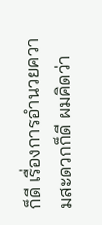ก็ดี เรื่องการอำนวยความสะดวกก็ดี ผมคิดว่า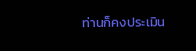ท่านก็คงประเมิน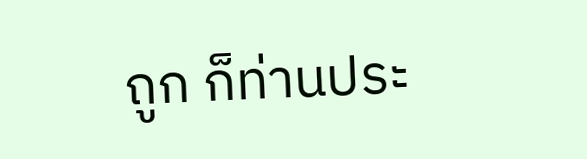ถูก ก็ท่านประ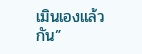เมินเองแล้วกัน”